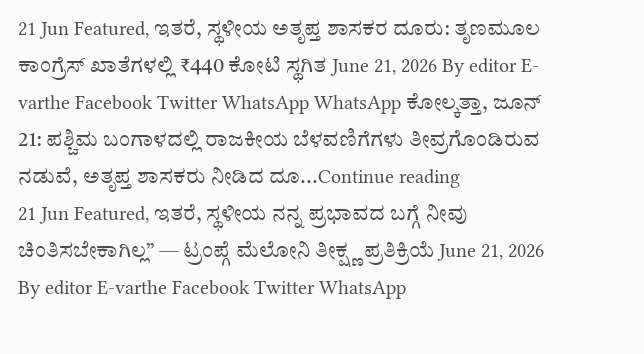21 Jun Featured, ಇತರೆ, ಸ್ಥಳೀಯ ಅತೃಪ್ತ ಶಾಸಕರ ದೂರು: ತೃಣಮೂಲ ಕಾಂಗ್ರೆಸ್ ಖಾತೆಗಳಲ್ಲಿ ₹440 ಕೋಟಿ ಸ್ಥಗಿತ June 21, 2026 By editor E-varthe Facebook Twitter WhatsApp WhatsApp ಕೋಲ್ಕತ್ತಾ, ಜೂನ್ 21: ಪಶ್ಚಿಮ ಬಂಗಾಳದಲ್ಲಿ ರಾಜಕೀಯ ಬೆಳವಣಿಗೆಗಳು ತೀವ್ರಗೊಂಡಿರುವ ನಡುವೆ, ಅತೃಪ್ತ ಶಾಸಕರು ನೀಡಿದ ದೂ...Continue reading
21 Jun Featured, ಇತರೆ, ಸ್ಥಳೀಯ ನನ್ನ ಪ್ರಭಾವದ ಬಗ್ಗೆ ನೀವು ಚಿಂತಿಸಬೇಕಾಗಿಲ್ಲ” — ಟ್ರಂಪ್ಗೆ ಮೆಲೋನಿ ತೀಕ್ಷ್ಣ ಪ್ರತಿಕ್ರಿಯೆ June 21, 2026 By editor E-varthe Facebook Twitter WhatsApp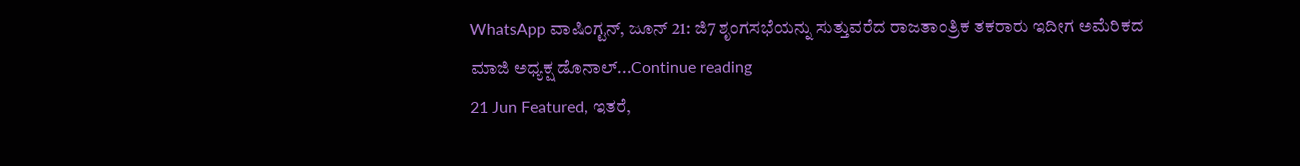WhatsApp ವಾಷಿಂಗ್ಟನ್, ಜೂನ್ 21: ಜಿ7 ಶೃಂಗಸಭೆಯನ್ನು ಸುತ್ತುವರೆದ ರಾಜತಾಂತ್ರಿಕ ತಕರಾರು ಇದೀಗ ಅಮೆರಿಕದ ಮಾಜಿ ಅಧ್ಯಕ್ಷ ಡೊನಾಲ್...Continue reading
21 Jun Featured, ಇತರೆ,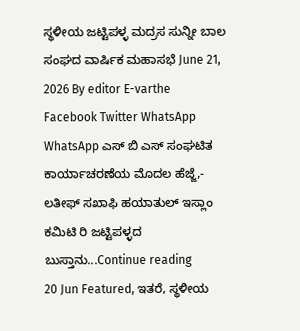ಸ್ಥಳೀಯ ಜಟ್ಟಿಪಳ್ಳ ಮದ್ರಸ ಸುನ್ನೀ ಬಾಲ ಸಂಘದ ವಾರ್ಷಿಕ ಮಹಾಸಭೆ June 21, 2026 By editor E-varthe Facebook Twitter WhatsApp WhatsApp ಎಸ್ ಬಿ ಎಸ್ ಸಂಘಟಿತ ಕಾರ್ಯಾಚರಣೆಯ ಮೊದಲ ಹೆಜ್ಜೆ,- ಲತೀಫ್ ಸಖಾಫಿ ಹಯಾತುಲ್ ಇಸ್ಲಾಂ ಕಮಿಟಿ ರಿ ಜಟ್ಟಿಪಳ್ಳದ ಬುಸ್ತಾನು...Continue reading
20 Jun Featured, ಇತರೆ, ಸ್ಥಳೀಯ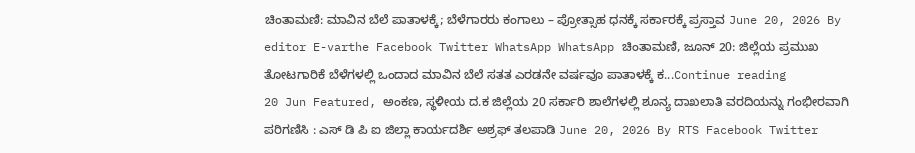ಚಿಂತಾಮಣಿ: ಮಾವಿನ ಬೆಲೆ ಪಾತಾಳಕ್ಕೆ; ಬೆಳೆಗಾರರು ಕಂಗಾಲು – ಪ್ರೋತ್ಸಾಹ ಧನಕ್ಕೆ ಸರ್ಕಾರಕ್ಕೆ ಪ್ರಸ್ತಾವ June 20, 2026 By editor E-varthe Facebook Twitter WhatsApp WhatsApp ಚಿಂತಾಮಣಿ, ಜೂನ್ 20: ಜಿಲ್ಲೆಯ ಪ್ರಮುಖ ತೋಟಗಾರಿಕೆ ಬೆಳೆಗಳಲ್ಲಿ ಒಂದಾದ ಮಾವಿನ ಬೆಲೆ ಸತತ ಎರಡನೇ ವರ್ಷವೂ ಪಾತಾಳಕ್ಕೆ ಕ...Continue reading
20 Jun Featured, ಅಂಕಣ, ಸ್ಥಳೀಯ ದ.ಕ ಜಿಲ್ಲೆಯ 20 ಸರ್ಕಾರಿ ಶಾಲೆಗಳಲ್ಲಿ ಶೂನ್ಯ ದಾಖಲಾತಿ ವರದಿಯನ್ನು ಗಂಭೀರವಾಗಿ ಪರಿಗಣಿಸಿ : ಎಸ್ ಡಿ ಪಿ ಐ ಜಿಲ್ಲಾ ಕಾರ್ಯದರ್ಶಿ ಅಶ್ರಫ್ ತಲಪಾಡಿ June 20, 2026 By RTS Facebook Twitter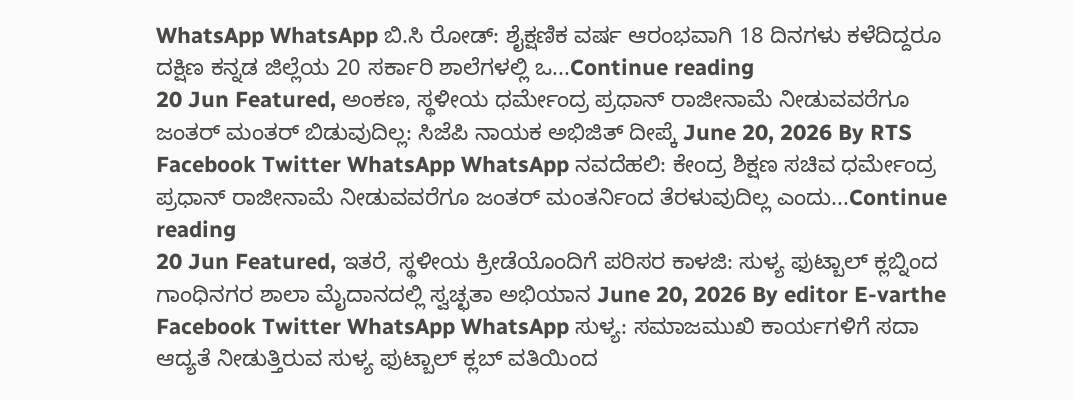WhatsApp WhatsApp ಬಿ.ಸಿ ರೋಡ್: ಶೈಕ್ಷಣಿಕ ವರ್ಷ ಆರಂಭವಾಗಿ 18 ದಿನಗಳು ಕಳೆದಿದ್ದರೂ ದಕ್ಷಿಣ ಕನ್ನಡ ಜಿಲ್ಲೆಯ 20 ಸರ್ಕಾರಿ ಶಾಲೆಗಳಲ್ಲಿ ಒ...Continue reading
20 Jun Featured, ಅಂಕಣ, ಸ್ಥಳೀಯ ಧರ್ಮೇಂದ್ರ ಪ್ರಧಾನ್ ರಾಜೀನಾಮೆ ನೀಡುವವರೆಗೂ ಜಂತರ್ ಮಂತರ್ ಬಿಡುವುದಿಲ್ಲ: ಸಿಜೆಪಿ ನಾಯಕ ಅಭಿಜಿತ್ ದೀಪ್ಕೆ June 20, 2026 By RTS Facebook Twitter WhatsApp WhatsApp ನವದೆಹಲಿ: ಕೇಂದ್ರ ಶಿಕ್ಷಣ ಸಚಿವ ಧರ್ಮೇಂದ್ರ ಪ್ರಧಾನ್ ರಾಜೀನಾಮೆ ನೀಡುವವರೆಗೂ ಜಂತರ್ ಮಂತರ್ನಿಂದ ತೆರಳುವುದಿಲ್ಲ ಎಂದು...Continue reading
20 Jun Featured, ಇತರೆ, ಸ್ಥಳೀಯ ಕ್ರೀಡೆಯೊಂದಿಗೆ ಪರಿಸರ ಕಾಳಜಿ: ಸುಳ್ಯ ಫುಟ್ಬಾಲ್ ಕ್ಲಬ್ನಿಂದ ಗಾಂಧಿನಗರ ಶಾಲಾ ಮೈದಾನದಲ್ಲಿ ಸ್ವಚ್ಛತಾ ಅಭಿಯಾನ June 20, 2026 By editor E-varthe Facebook Twitter WhatsApp WhatsApp ಸುಳ್ಯ: ಸಮಾಜಮುಖಿ ಕಾರ್ಯಗಳಿಗೆ ಸದಾ ಆದ್ಯತೆ ನೀಡುತ್ತಿರುವ ಸುಳ್ಯ ಫುಟ್ಬಾಲ್ ಕ್ಲಬ್ ವತಿಯಿಂದ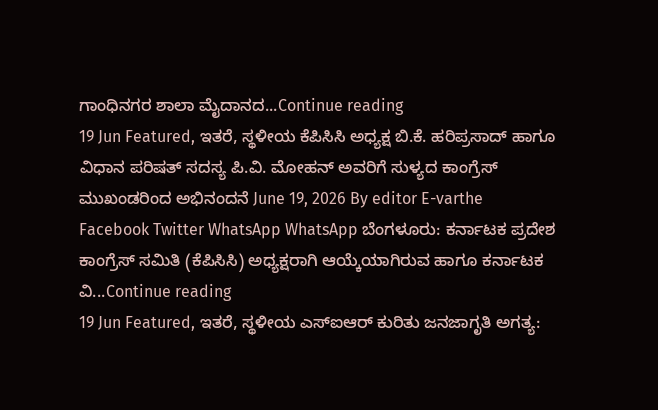ಗಾಂಧಿನಗರ ಶಾಲಾ ಮೈದಾನದ...Continue reading
19 Jun Featured, ಇತರೆ, ಸ್ಥಳೀಯ ಕೆಪಿಸಿಸಿ ಅಧ್ಯಕ್ಷ ಬಿ.ಕೆ. ಹರಿಪ್ರಸಾದ್ ಹಾಗೂ ವಿಧಾನ ಪರಿಷತ್ ಸದಸ್ಯ ಪಿ.ವಿ. ಮೋಹನ್ ಅವರಿಗೆ ಸುಳ್ಯದ ಕಾಂಗ್ರೆಸ್ ಮುಖಂಡರಿಂದ ಅಭಿನಂದನೆ June 19, 2026 By editor E-varthe Facebook Twitter WhatsApp WhatsApp ಬೆಂಗಳೂರು: ಕರ್ನಾಟಕ ಪ್ರದೇಶ ಕಾಂಗ್ರೆಸ್ ಸಮಿತಿ (ಕೆಪಿಸಿಸಿ) ಅಧ್ಯಕ್ಷರಾಗಿ ಆಯ್ಕೆಯಾಗಿರುವ ಹಾಗೂ ಕರ್ನಾಟಕ ವಿ...Continue reading
19 Jun Featured, ಇತರೆ, ಸ್ಥಳೀಯ ಎಸ್ಐಆರ್ ಕುರಿತು ಜನಜಾಗೃತಿ ಅಗತ್ಯ: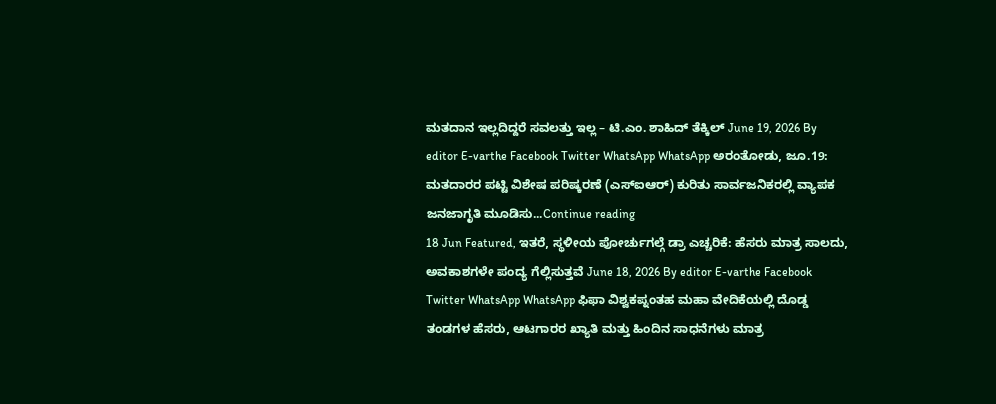ಮತದಾನ ಇಲ್ಲದಿದ್ದರೆ ಸವಲತ್ತು ಇಲ್ಲ – ಟಿ.ಎಂ. ಶಾಹಿದ್ ತೆಕ್ಕಿಲ್ June 19, 2026 By editor E-varthe Facebook Twitter WhatsApp WhatsApp ಅರಂತೋಡು, ಜೂ.19: ಮತದಾರರ ಪಟ್ಟಿ ವಿಶೇಷ ಪರಿಷ್ಕರಣೆ (ಎಸ್ಐಆರ್) ಕುರಿತು ಸಾರ್ವಜನಿಕರಲ್ಲಿ ವ್ಯಾಪಕ ಜನಜಾಗೃತಿ ಮೂಡಿಸು...Continue reading
18 Jun Featured, ಇತರೆ, ಸ್ಥಳೀಯ ಪೋರ್ಚುಗಲ್ಗೆ ಡ್ರಾ ಎಚ್ಚರಿಕೆ: ಹೆಸರು ಮಾತ್ರ ಸಾಲದು, ಅವಕಾಶಗಳೇ ಪಂದ್ಯ ಗೆಲ್ಲಿಸುತ್ತವೆ June 18, 2026 By editor E-varthe Facebook Twitter WhatsApp WhatsApp ಫಿಫಾ ವಿಶ್ವಕಪ್ನಂತಹ ಮಹಾ ವೇದಿಕೆಯಲ್ಲಿ ದೊಡ್ಡ ತಂಡಗಳ ಹೆಸರು, ಆಟಗಾರರ ಖ್ಯಾತಿ ಮತ್ತು ಹಿಂದಿನ ಸಾಧನೆಗಳು ಮಾತ್ರ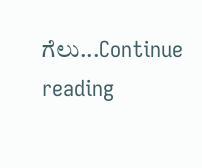ಗೆಲು...Continue reading